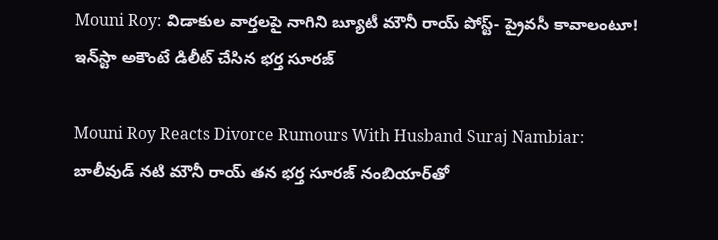Mouni Roy: విడాకుల వార్తలపై నాగిని బ్యూటీ మౌనీ రాయ్ పోస్ట్- ప్రైవసీ కావాలంటూ! ఇన్‌స్టా అకౌంటే డిలీట్ చేసిన భర్త సూరజ్

Mouni Roy Reacts Divorce Rumours With Husband Suraj Nambiar: బాలీవుడ్ నటి మౌనీ రాయ్ తన భర్త సూరజ్ నంబియార్‌తో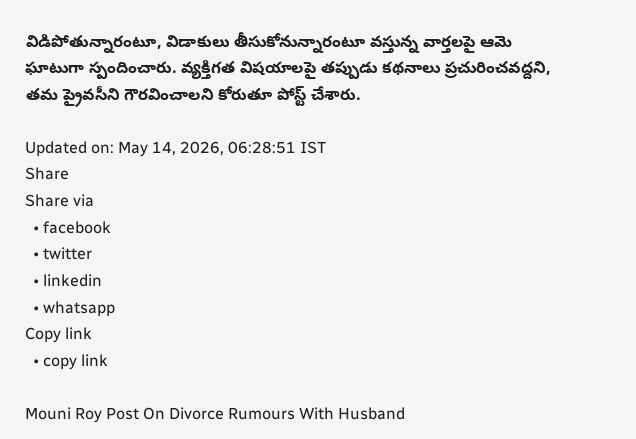విడిపోతున్నారంటూ, విడాకులు తీసుకోనున్నారంటూ వస్తున్న వార్తలపై ఆమె ఘాటుగా స్పందించారు. వ్యక్తిగత విషయాలపై తప్పుడు కథనాలు ప్రచురించవద్దని, తమ ప్రైవసీని గౌరవించాలని కోరుతూ పోస్ట్ చేశారు.

Updated on: May 14, 2026, 06:28:51 IST
Share
Share via
  • facebook
  • twitter
  • linkedin
  • whatsapp
Copy link
  • copy link

Mouni Roy Post On Divorce Rumours With Husband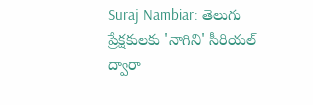Suraj Nambiar: తెలుగు ప్రేక్షకులకు 'నాగిని' సీరియల్ ద్వారా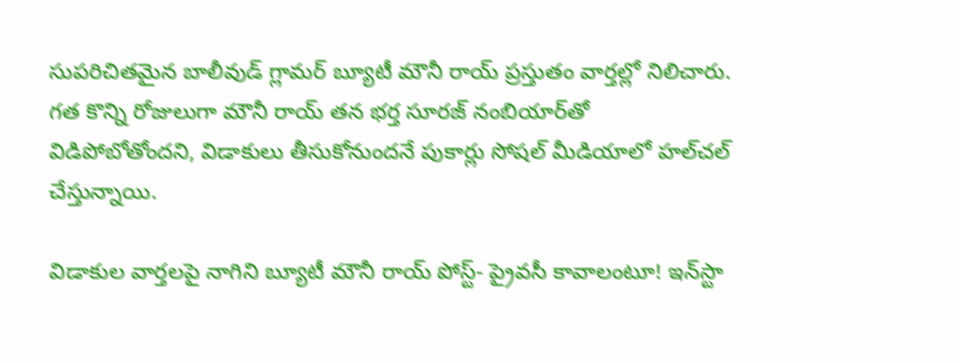సుపరిచితమైన బాలీవుడ్ గ్లామర్ బ్యూటీ మౌనీ రాయ్ ప్రస్తుతం వార్తల్లో నిలిచారు. గత కొన్ని రోజులుగా మౌనీ రాయ్ తన భర్త సూరజ్ నంబియార్‌తో విడిపోబోతోందని, విడాకులు తీసుకోనుందనే పుకార్లు సోషల్ మీడియాలో హల్‌చల్ చేస్తున్నాయి.

విడాకుల వార్తలపై నాగిని బ్యూటీ మౌనీ రాయ్ పోస్ట్- ప్రైవసీ కావాలంటూ! ఇన్‌స్టా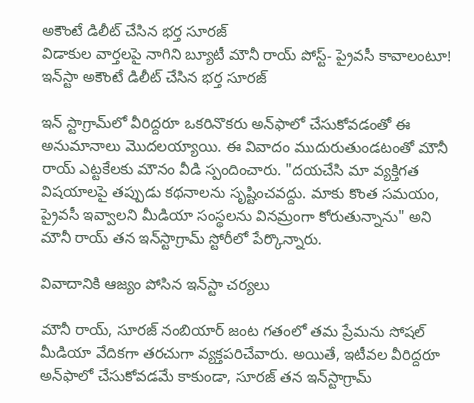అకౌంటే డిలీట్ చేసిన భర్త సూరజ్
విడాకుల వార్తలపై నాగిని బ్యూటీ మౌనీ రాయ్ పోస్ట్- ప్రైవసీ కావాలంటూ! ఇన్‌స్టా అకౌంటే డిలీట్ చేసిన భర్త సూరజ్

ఇన్ స్టాగ్రామ్‌లో వీరిద్దరూ ఒకరినొకరు అన్‌ఫాలో చేసుకోవడంతో ఈ అనుమానాలు మొదలయ్యాయి. ఈ వివాదం ముదురుతుండటంతో మౌనీ రాయ్ ఎట్టకేలకు మౌనం వీడి స్పందించారు. "దయచేసి మా వ్యక్తిగత విషయాలపై తప్పుడు కథనాలను సృష్టించవద్దు. మాకు కొంత సమయం, ప్రైవసీ ఇవ్వాలని మీడియా సంస్థలను వినమ్రంగా కోరుతున్నాను" అని మౌనీ రాయ్ తన ఇన్‌స్టాగ్రామ్ స్టోరీలో పేర్కొన్నారు.

వివాదానికి ఆజ్యం పోసిన ఇన్‌స్టా చర్యలు

మౌనీ రాయ్, సూరజ్ నంబియార్ జంట గతంలో తమ ప్రేమను సోషల్ మీడియా వేదికగా తరచుగా వ్యక్తపరిచేవారు. అయితే, ఇటీవల వీరిద్దరూ అన్‌ఫాలో చేసుకోవడమే కాకుండా, సూరజ్ తన ఇన్‌స్టాగ్రామ్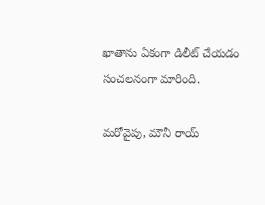ఖాతాను ఏకంగా డిలీట్ చేయడం సంచలనంగా మారింది.

మరోవైపు, మౌనీ రాయ్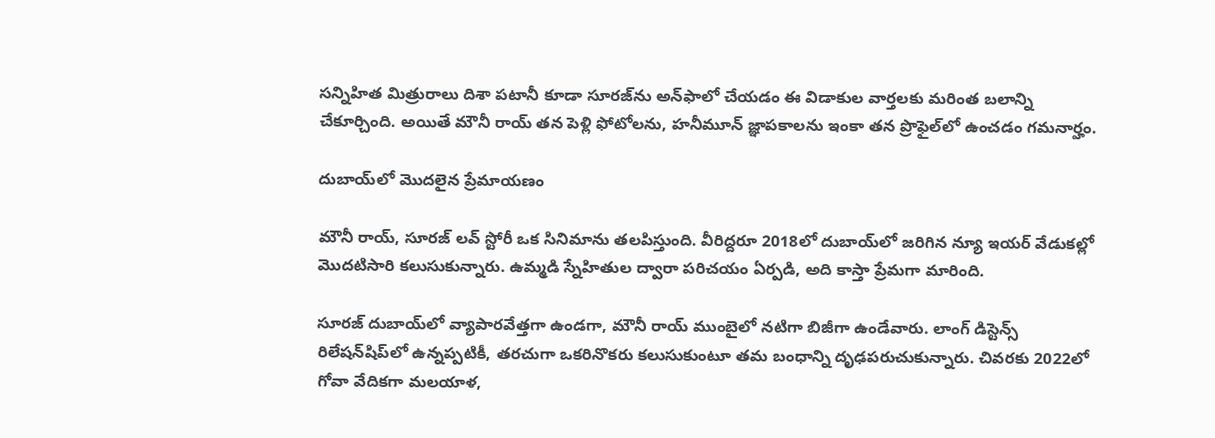సన్నిహిత మిత్రురాలు దిశా పటానీ కూడా సూరజ్‌ను అన్‌ఫాలో చేయడం ఈ విడాకుల వార్తలకు మరింత బలాన్ని చేకూర్చింది. అయితే మౌనీ రాయ్ తన పెళ్లి ఫోటోలను, హనీమూన్ జ్ఞాపకాలను ఇంకా తన ప్రొఫైల్‌లో ఉంచడం గమనార్హం.

దుబాయ్‌లో మొదలైన ప్రేమాయణం

మౌనీ రాయ్, సూరజ్ లవ్ స్టోరీ ఒక సినిమాను తలపిస్తుంది. వీరిద్దరూ 2018లో దుబాయ్‌లో జరిగిన న్యూ ఇయర్ వేడుకల్లో మొదటిసారి కలుసుకున్నారు. ఉమ్మడి స్నేహితుల ద్వారా పరిచయం ఏర్పడి, అది కాస్తా ప్రేమగా మారింది.

సూరజ్ దుబాయ్‌లో వ్యాపారవేత్తగా ఉండగా, మౌనీ రాయ్ ముంబైలో నటిగా బిజీగా ఉండేవారు. లాంగ్ డిస్టెన్స్ రిలేషన్‌షిప్‌లో ఉన్నప్పటికీ, తరచుగా ఒకరినొకరు కలుసుకుంటూ తమ బంధాన్ని దృఢపరుచుకున్నారు. చివరకు 2022లో గోవా వేదికగా మలయాళ,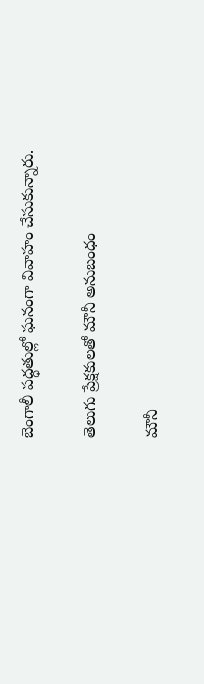బెంగాలీ పద్ధతుల్లో ఘనంగా వివాహం చేసుకున్నారు.

తెలుగు ప్రేక్షకులతో మౌనీ అనుబంధం

మౌనీ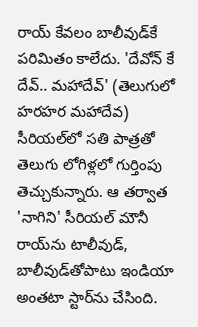రాయ్ కేవలం బాలీవుడ్‌కే పరిమితం కాలేదు. 'దేవోన్ కే దేవ్.. మహాదేవ్' (తెలుగులో హరహర మహాదేవ) సీరియల్‌లో సతి పాత్రతో తెలుగు లోగిళ్లలో గుర్తింపు తెచ్చుకున్నారు. ఆ తర్వాత 'నాగిని' సీరియల్ మౌనీ రాయ్‌ను టాలీవుడ్, బాలీవుడ్‌తోపాటు ఇండియా అంతటా స్టార్‌ను చేసింది.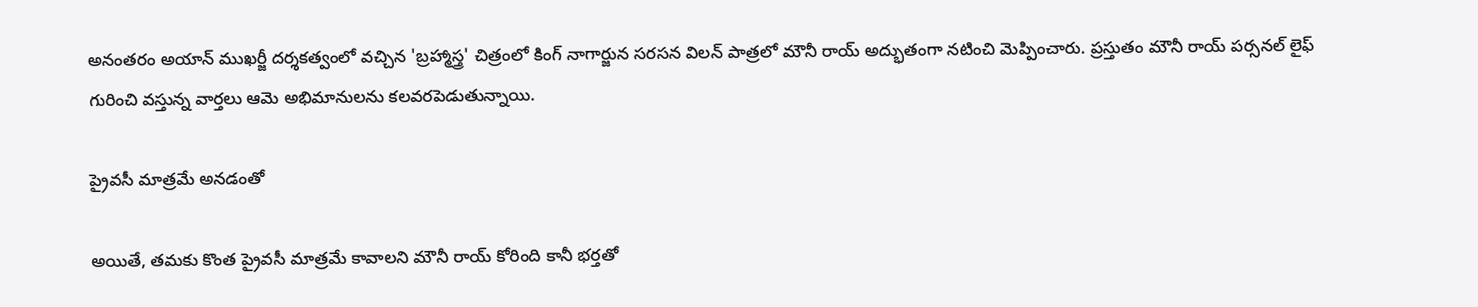అనంతరం అయాన్ ముఖర్జీ దర్శకత్వంలో వచ్చిన 'బ్రహ్మాస్త్ర' చిత్రంలో కింగ్ నాగార్జున సరసన విలన్ పాత్రలో మౌనీ రాయ్ అద్భుతంగా నటించి మెప్పించారు. ప్రస్తుతం మౌనీ రాయ్ పర్సనల్ లైఫ్ గురించి వస్తున్న వార్తలు ఆమె అభిమానులను కలవరపెడుతున్నాయి.

ప్రైవసీ మాత్రమే అనడంతో

అయితే, తమకు కొంత ప్రైవసీ మాత్రమే కావాలని మౌనీ రాయ్ కోరింది కానీ భర్తతో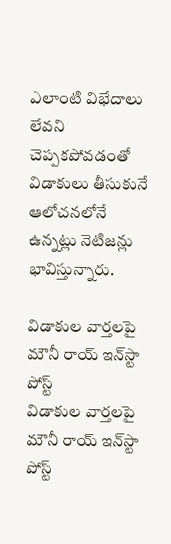ఎలాంటి విభేదాలు లేవని చెప్పకపోవడంతో విడాకులు తీసుకునే ఆలోచనలోనే ఉన్నట్లు నెటిజన్లు భావిస్తున్నారు.

విడాకుల వార్తలపై మౌనీ రాయ్ ఇన్‌స్టా పోస్ట్
విడాకుల వార్తలపై మౌనీ రాయ్ ఇన్‌స్టా పోస్ట్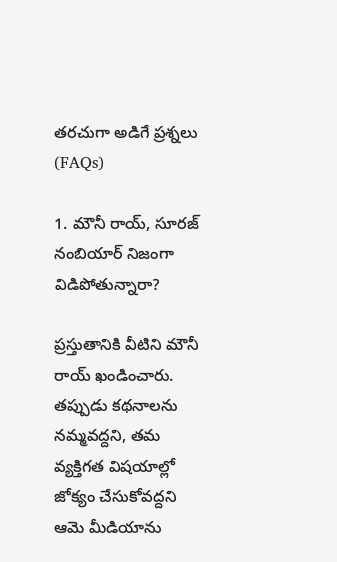తరచుగా అడిగే ప్రశ్నలు (FAQs)

1. మౌనీ రాయ్, సూరజ్ నంబియార్ నిజంగా విడిపోతున్నారా?

ప్రస్తుతానికి వీటిని మౌనీ రాయ్ ఖండించారు. తప్పుడు కథనాలను నమ్మవద్దని, తమ వ్యక్తిగత విషయాల్లో జోక్యం చేసుకోవద్దని ఆమె మీడియాను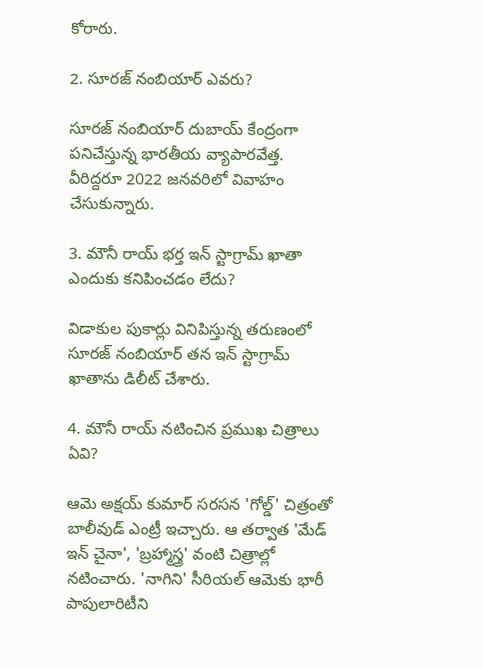కోరారు.

2. సూరజ్ నంబియార్ ఎవరు?

సూరజ్ నంబియార్ దుబాయ్ కేంద్రంగా పనిచేస్తున్న భారతీయ వ్యాపారవేత్త. వీరిద్దరూ 2022 జనవరిలో వివాహం చేసుకున్నారు.

3. మౌనీ రాయ్ భర్త ఇన్ స్టాగ్రామ్ ఖాతా ఎందుకు కనిపించడం లేదు?

విడాకుల పుకార్లు వినిపిస్తున్న తరుణంలో సూరజ్ నంబియార్ తన ఇన్ స్టాగ్రామ్ ఖాతాను డిలీట్ చేశారు.

4. మౌనీ రాయ్ నటించిన ప్రముఖ చిత్రాలు ఏవి?

ఆమె అక్షయ్ కుమార్ సరసన 'గోల్డ్' చిత్రంతో బాలీవుడ్ ఎంట్రీ ఇచ్చారు. ఆ తర్వాత 'మేడ్ ఇన్ చైనా', 'బ్రహ్మాస్త్ర' వంటి చిత్రాల్లో నటించారు. 'నాగిని' సీరియల్ ఆమెకు భారీ పాపులారిటీని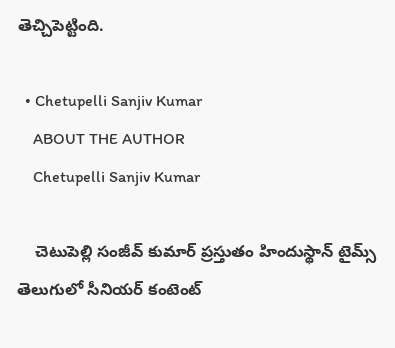తెచ్చిపెట్టింది.

  • Chetupelli Sanjiv Kumar
    ABOUT THE AUTHOR
    Chetupelli Sanjiv Kumar

    చెటుపెల్లి సంజీవ్ కుమార్ ప్రస్తుతం హిందుస్థాన్ టైమ్స్ తెలుగులో సీనియర్ కంటెంట్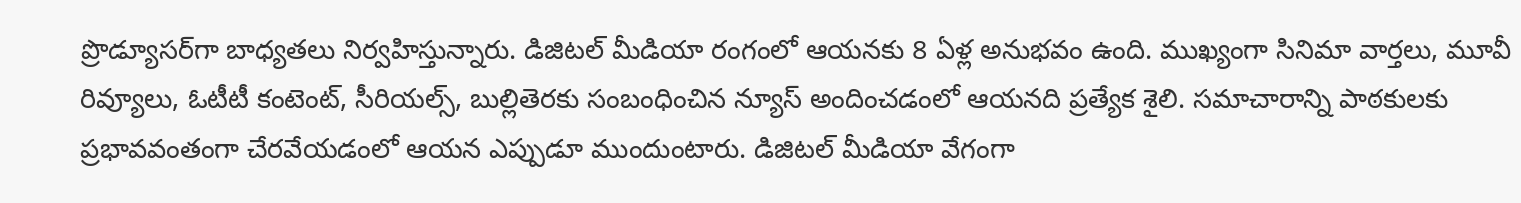ప్రొడ్యూసర్‌గా బాధ్యతలు నిర్వహిస్తున్నారు. డిజిటల్ మీడియా రంగంలో ఆయనకు 8 ఏళ్ల అనుభవం ఉంది. ముఖ్యంగా సినిమా వార్తలు, మూవీ రివ్యూలు, ఓటీటీ కంటెంట్, సీరియల్స్, బుల్లితెరకు సంబంధించిన న్యూస్ అందించడంలో ఆయనది ప్రత్యేక శైలి. సమాచారాన్ని పాఠకులకు ప్రభావవంతంగా చేరవేయడంలో ఆయన ఎప్పుడూ ముందుంటారు. డిజిటల్ మీడియా వేగంగా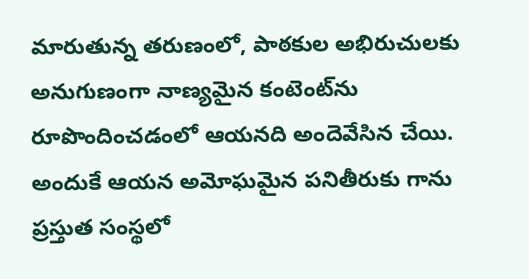మారుతున్న తరుణంలో, పాఠకుల అభిరుచులకు అనుగుణంగా నాణ్యమైన కంటెంట్‌ను రూపొందించడంలో ఆయనది అందెవేసిన చేయి. అందుకే ఆయన అమోఘమైన పనితీరుకు గాను ప్రస్తుత సంస్థలో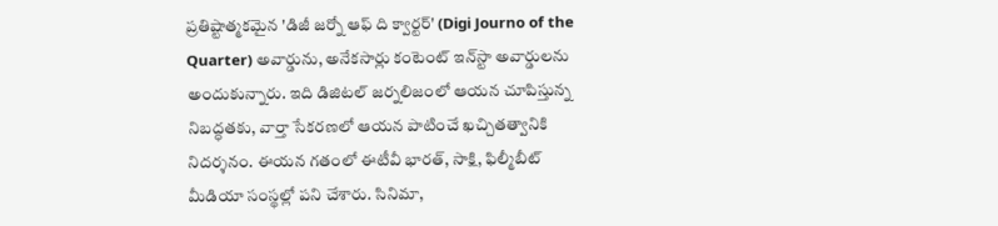ప్రతిష్టాత్మకమైన 'డిజీ జర్నో ఆఫ్ ది క్వార్టర్' (Digi Journo of the Quarter) అవార్డును, అనేకసార్లు కంటెంట్ ఇన్‌స్టా అవార్డులను అందుకున్నారు. ఇది డిజిటల్ జర్నలిజంలో ఆయన చూపిస్తున్న నిబద్ధతకు, వార్తా సేకరణలో ఆయన పాటించే ఖచ్చితత్వానికి నిదర్శనం. ఈయన గతంలో ఈటీవీ భారత్, సాక్షి, ఫిల్మీబీట్ మీడియా సంస్థల్లో పని చేశారు. సినిమా,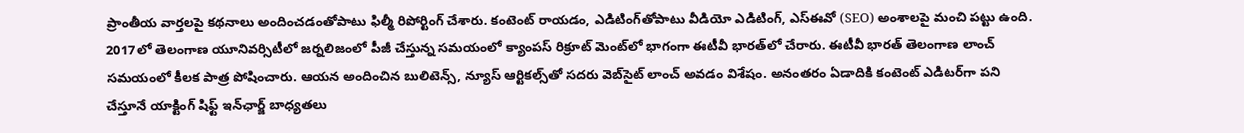ప్రాంతీయ వార్తలపై కథనాలు అందించడంతోపాటు ఫిల్మీ రిపోర్టింగ్ చేశారు. కంటెంట్ రాయడం, ఎడిటింగ్‌తోపాటు వీడియో ఎడిటింగ్, ఎస్‌ఈవో (SEO) అంశాలపై మంచి పట్టు ఉంది. 2017లో తెలంగాణ యూనివర్సిటీలో జర్నలిజంలో పీజీ చేస్తున్న సమయంలో క్యాంపస్ రిక్రూట్ మెంట్‌లో భాగంగా ఈటీవీ భారత్‌లో చేరారు. ఈటీవీ భారత్ తెలంగాణ లాంచ్ సమయంలో కీలక పాత్ర పోషించారు. ఆయన అందించిన బులిటెన్స్, న్యూస్ ఆర్టికల్స్‌తో సదరు వెబ్‌సైట్ లాంచ్ అవడం విశేషం. అనంతరం ఏడాదికి కంటెంట్ ఎడిటర్‌గా పని చేస్తూనే యాక్టింగ్ షిఫ్ట్ ఇన్‌ఛార్జ్ బాధ్యతలు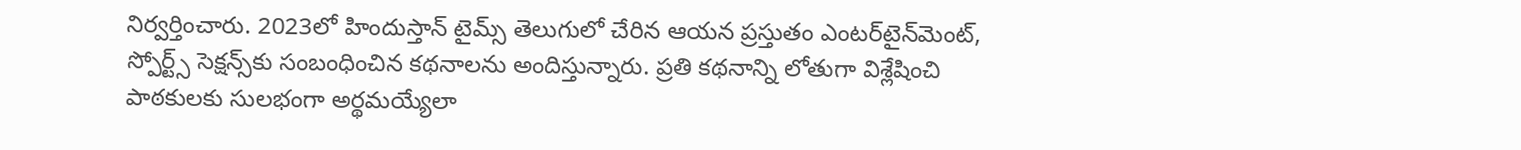నిర్వర్తించారు. 2023లో హిందుస్తాన్ టైమ్స్ తెలుగులో చేరిన ఆయన ప్రస్తుతం ఎంటర్‌టైన్‌మెంట్, స్పోర్ట్స్ సెక్షన్స్‌కు సంబంధించిన కథనాలను అందిస్తున్నారు. ప్రతి కథనాన్ని లోతుగా విశ్లేషించి పాఠకులకు సులభంగా అర్థమయ్యేలా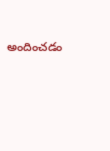అందించడం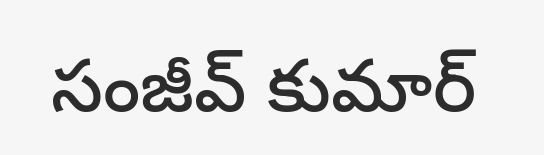సంజీవ్ కుమార్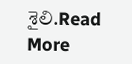శైలి.Read More